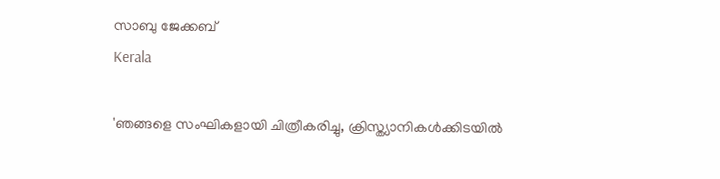സാബു ജേക്കബ്
Kerala

'ഞങ്ങളെ സംഘികളായി ചിത്രീകരിച്ചു, ക്രിസ്ത്യാനികൾക്കിടയിൽ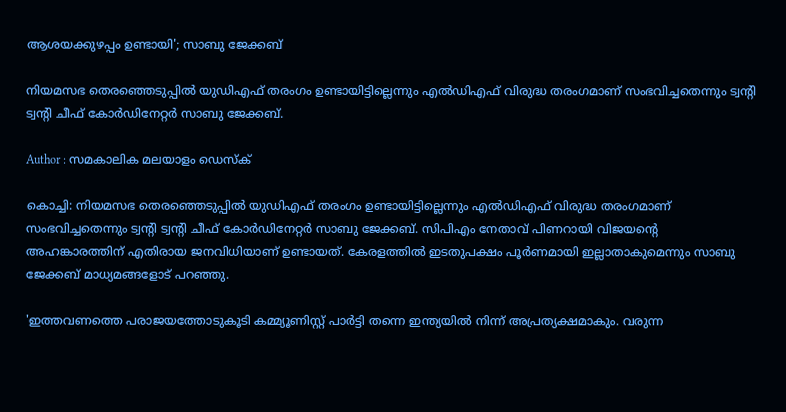ആശയക്കുഴപ്പം ഉണ്ടായി'; സാബു ജേക്കബ്

നിയമസഭ തെരഞ്ഞെടുപ്പില്‍ യുഡിഎഫ് തരംഗം ഉണ്ടായിട്ടില്ലെന്നും എല്‍ഡിഎഫ് വിരുദ്ധ തരംഗമാണ് സംഭവിച്ചതെന്നും ട്വന്റി ട്വന്റി ചീഫ് കോര്‍ഡിനേറ്റര്‍ സാബു ജേക്കബ്.

Author : സമകാലിക മലയാളം ഡെസ്ക്

കൊച്ചി: നിയമസഭ തെരഞ്ഞെടുപ്പില്‍ യുഡിഎഫ് തരംഗം ഉണ്ടായിട്ടില്ലെന്നും എല്‍ഡിഎഫ് വിരുദ്ധ തരംഗമാണ് സംഭവിച്ചതെന്നും ട്വന്റി ട്വന്റി ചീഫ് കോര്‍ഡിനേറ്റര്‍ സാബു ജേക്കബ്. സിപിഎം നേതാവ് പിണറായി വിജയന്റെ അഹങ്കാരത്തിന് എതിരായ ജനവിധിയാണ് ഉണ്ടായത്. കേരളത്തില്‍ ഇടതുപക്ഷം പൂര്‍ണമായി ഇല്ലാതാകുമെന്നും സാബു ജേക്കബ് മാധ്യമങ്ങളോട് പറഞ്ഞു.

'ഇത്തവണത്തെ പരാജയത്തോടുകൂടി കമ്മ്യൂണിസ്റ്റ് പാര്‍ട്ടി തന്നെ ഇന്ത്യയില്‍ നിന്ന് അപ്രത്യക്ഷമാകും. വരുന്ന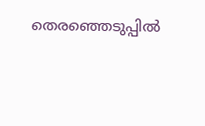തെരഞ്ഞെടുപ്പില്‍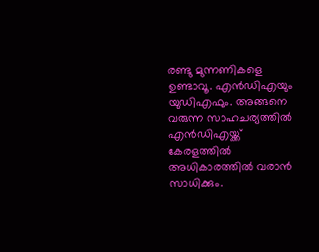രണ്ടു മുന്നണികളെ ഉണ്ടാവൂ. എന്‍ഡിഎയും യുഡിഎഫും. അങ്ങനെ വരുന്ന സാഹചര്യത്തില്‍ എന്‍ഡിഎയ്ക്ക് കേരളത്തില്‍ അധികാരത്തില്‍ വരാന്‍ സാധിക്കും.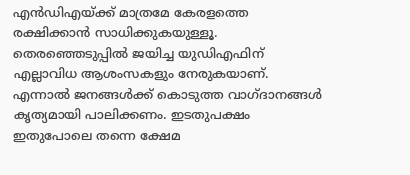എന്‍ഡിഎയ്ക്ക് മാത്രമേ കേരളത്തെ രക്ഷിക്കാന്‍ സാധിക്കുകയുള്ളൂ. തെരഞ്ഞെടുപ്പില്‍ ജയിച്ച യുഡിഎഫിന് എല്ലാവിധ ആശംസകളും നേരുകയാണ്. എന്നാല്‍ ജനങ്ങള്‍ക്ക് കൊടുത്ത വാഗ്ദാനങ്ങള്‍ കൃത്യമായി പാലിക്കണം. ഇടതുപക്ഷം ഇതുപോലെ തന്നെ ക്ഷേമ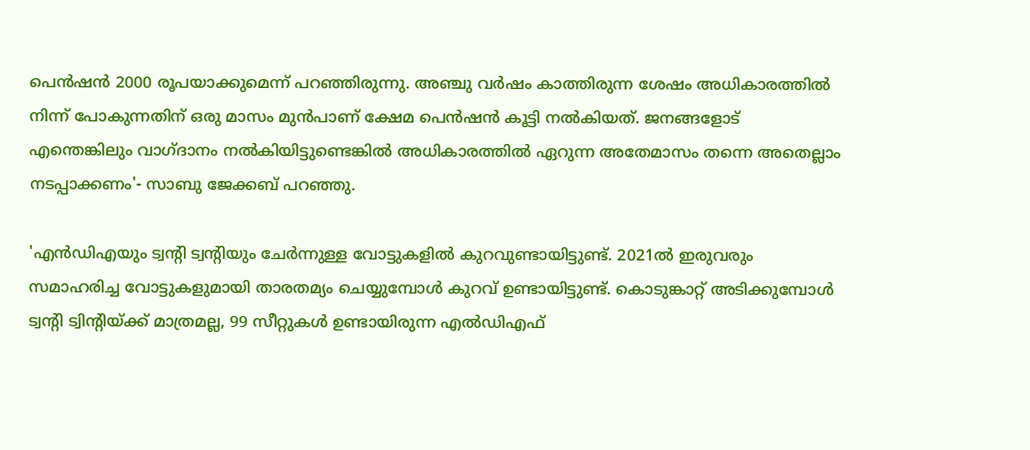പെന്‍ഷന്‍ 2000 രൂപയാക്കുമെന്ന് പറഞ്ഞിരുന്നു. അഞ്ചു വര്‍ഷം കാത്തിരുന്ന ശേഷം അധികാരത്തില്‍ നിന്ന് പോകുന്നതിന് ഒരു മാസം മുന്‍പാണ് ക്ഷേമ പെന്‍ഷന്‍ കൂട്ടി നല്‍കിയത്. ജനങ്ങളോട് എന്തെങ്കിലും വാഗ്ദാനം നല്‍കിയിട്ടുണ്ടെങ്കില്‍ അധികാരത്തില്‍ ഏറുന്ന അതേമാസം തന്നെ അതെല്ലാം നടപ്പാക്കണം'- സാബു ജേക്കബ് പറഞ്ഞു.

'എന്‍ഡിഎയും ട്വന്റി ട്വന്റിയും ചേര്‍ന്നുള്ള വോട്ടുകളില്‍ കുറവുണ്ടായിട്ടുണ്ട്. 2021ല്‍ ഇരുവരും സമാഹരിച്ച വോട്ടുകളുമായി താരതമ്യം ചെയ്യുമ്പോള്‍ കുറവ് ഉണ്ടായിട്ടുണ്ട്. കൊടുങ്കാറ്റ് അടിക്കുമ്പോള്‍ ട്വന്റി ട്വിന്റിയ്ക്ക് മാത്രമല്ല, 99 സീറ്റുകള്‍ ഉണ്ടായിരുന്ന എല്‍ഡിഎഫ്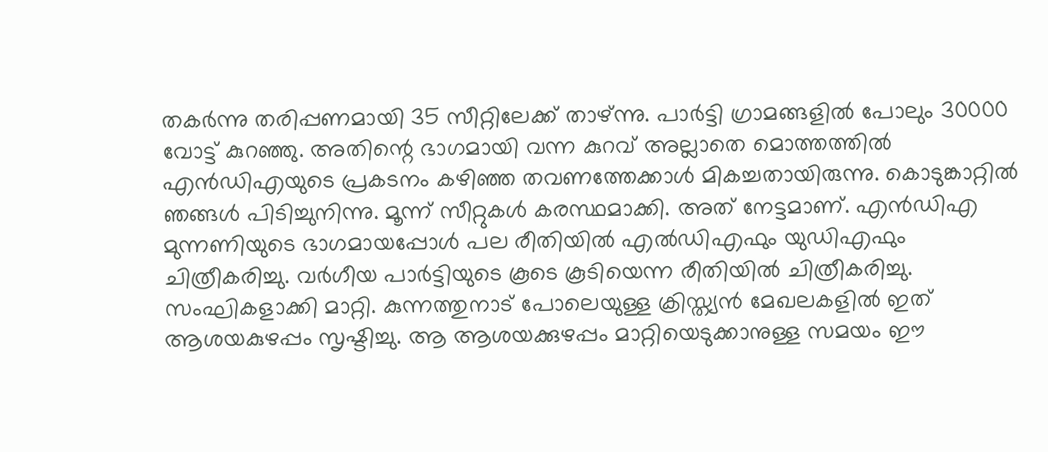തകര്‍ന്നു തരിപ്പണമായി 35 സീറ്റിലേക്ക് താഴ്ന്നു. പാര്‍ട്ടി ഗ്രാമങ്ങളില്‍ പോലും 30000 വോട്ട് കുറഞ്ഞു. അതിന്റെ ഭാഗമായി വന്ന കുറവ് അല്ലാതെ മൊത്തത്തില്‍ എന്‍ഡിഎയുടെ പ്രകടനം കഴിഞ്ഞ തവണത്തേക്കാള്‍ മികച്ചതായിരുന്നു. കൊടുങ്കാറ്റില്‍ ഞങ്ങള്‍ പിടിച്ചുനിന്നു. മൂന്ന് സീറ്റുകള്‍ കരസ്ഥമാക്കി. അത് നേട്ടമാണ്. എന്‍ഡിഎ മുന്നണിയുടെ ഭാഗമായപ്പോള്‍ പല രീതിയില്‍ എല്‍ഡിഎഫും യുഡിഎഫും ചിത്രീകരിച്ചു. വര്‍ഗീയ പാര്‍ട്ടിയുടെ കൂടെ കൂടിയെന്ന രീതിയില്‍ ചിത്രീകരിച്ചു. സംഘികളാക്കി മാറ്റി. കുന്നത്തുനാട് പോലെയുള്ള ക്രിസ്ത്യന്‍ മേഖലകളില്‍ ഇത് ആശയകുഴപ്പം സൃഷ്ടിച്ചു. ആ ആശയക്കുഴപ്പം മാറ്റിയെടുക്കാനുള്ള സമയം ഈ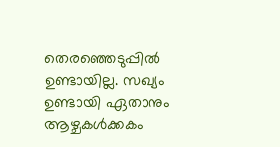തെരഞ്ഞെടുപ്പില്‍ ഉണ്ടായില്ല. സഖ്യം ഉണ്ടായി ഏതാനും ആഴ്ചകള്‍ക്കകം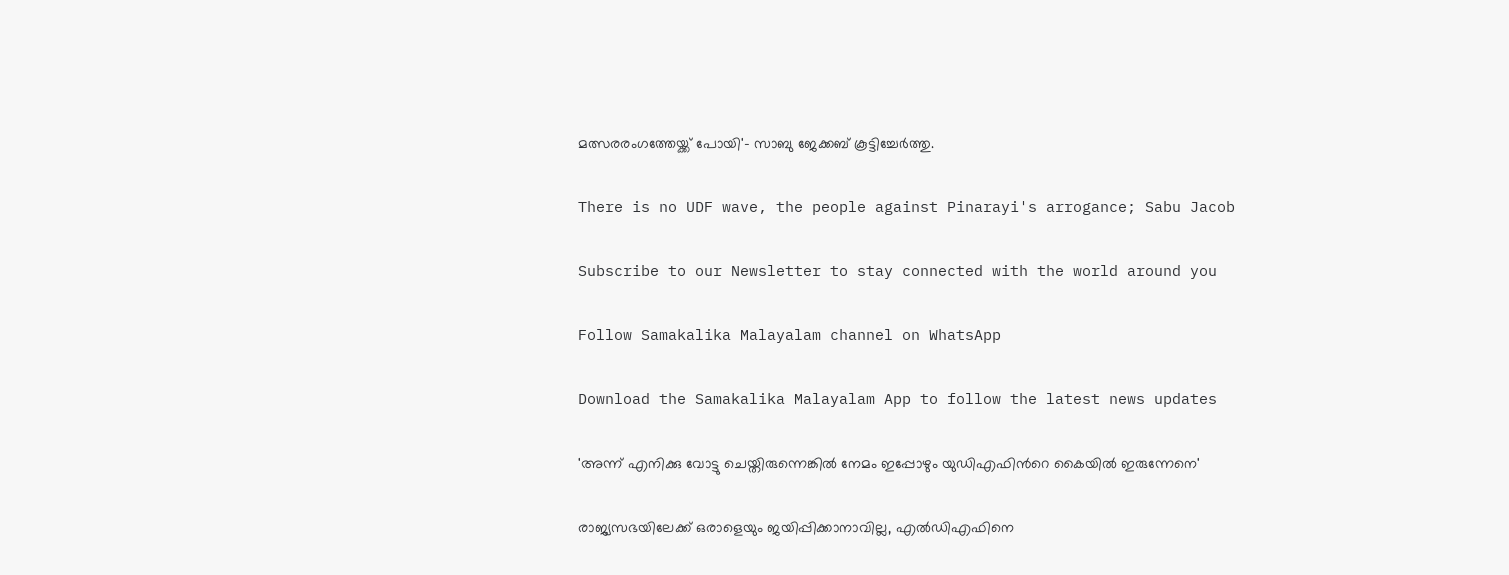മത്സരരംഗത്തേയ്ക്ക് പോയി'- സാബു ജേക്കബ് കൂട്ടിച്ചേര്‍ത്തു.

There is no UDF wave, the people against Pinarayi's arrogance; Sabu Jacob

Subscribe to our Newsletter to stay connected with the world around you

Follow Samakalika Malayalam channel on WhatsApp

Download the Samakalika Malayalam App to follow the latest news updates

'അന്ന് എനിക്കു വോട്ടു ചെയ്തിരുന്നെങ്കില്‍ നേമം ഇപ്പോഴും യുഡിഎഫിന്‍റെ കൈയില്‍ ഇരുന്നേനെ'

രാജ്യസഭയിലേക്ക് ഒരാളെയും ജയിപ്പിക്കാനാവില്ല, എല്‍ഡിഎഫിനെ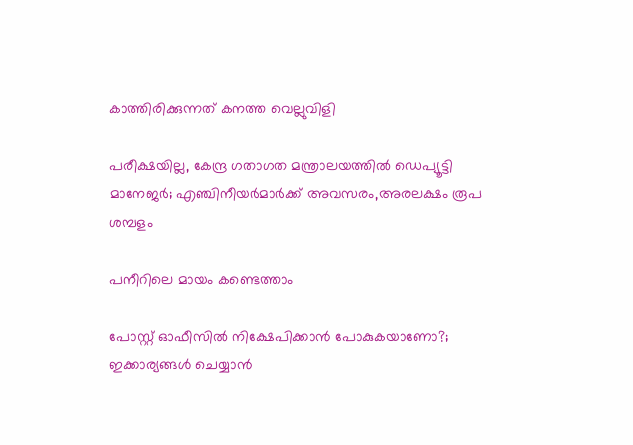കാത്തിരിക്കുന്നത് കനത്ത വെല്ലുവിളി

പരീക്ഷയില്ല, കേന്ദ്ര ഗതാഗത മന്ത്രാലയത്തിൽ ഡെപ്യൂട്ടി മാനേജർ; എഞ്ചിനീയർമാർക്ക് അവസരം,അരലക്ഷം രൂപ ശമ്പളം

പനീറിലെ മായം കണ്ടെത്താം

പോസ്റ്റ് ഓഫീസില്‍ നിക്ഷേപിക്കാന്‍ പോകുകയാണോ?; ഇക്കാര്യങ്ങള്‍ ചെയ്യാന്‍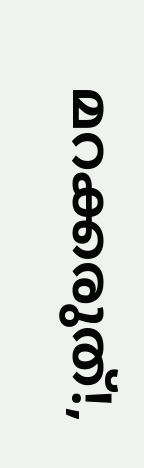മറക്കരുത്!,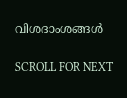വിശദാംശങ്ങള്‍

SCROLL FOR NEXT